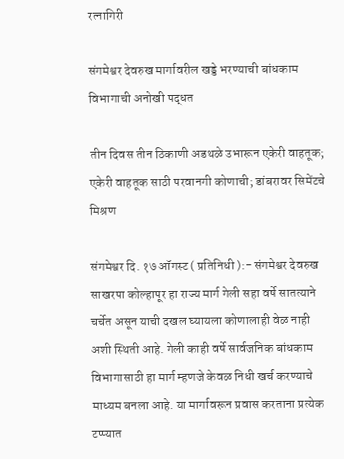रत्नागिरी

संगमेश्वर देवरुख मार्गावरील खड्डे भरण्याची बांधकाम विभागाची अनोखी पद्धत

तीन दिवस तीन ठिकाणी अडथळे उभारून एकेरी वाहतूक; एकेरी वाहतूक साठी परवानगी कोणाची; डांबरावर सिमेंटचे मिश्रण

संगमेश्वर दि. १७ ऑगस्ट ( प्रतिनिधी ):- संगमेश्वर देवरुख साखरपा कोल्हापूर हा राज्य मार्ग गेली सहा वर्षे सातत्याने चर्चेत असून याची दखल घ्यायला कोणालाही वेळ नाही अशी स्थिती आहे. गेली काही वर्षे सार्वजनिक बांधकाम विभागासाठी हा मार्ग म्हणजे केवळ निधी खर्च करण्याचे माध्यम बनला आहे. या मार्गावरून प्रवास करताना प्रत्येक टप्प्यात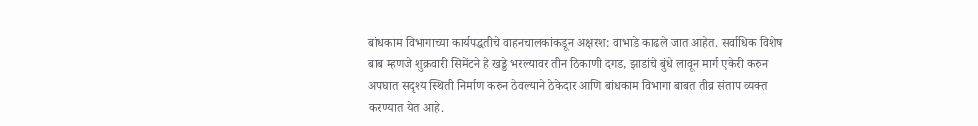बांधकाम विभागाच्या कार्यपद्धतीचे वाहनचालकांकडून अक्षरश: वाभाडे काढले जात आहेत. सर्वाधिक विशेष बाब म्हणजे शुक्रवारी सिमेंटने हे खड्डे भरल्यावर तीन ठिकाणी दगड, झाडांचे बुंधे लावून मार्ग एकेरी करुन अपघात सदृश्य स्थिती निर्माण करुन ठेवल्याने ठेकेदार आणि बांधकाम विभागा बाबत तीव्र संताप व्यक्त करण्यात येत आहे.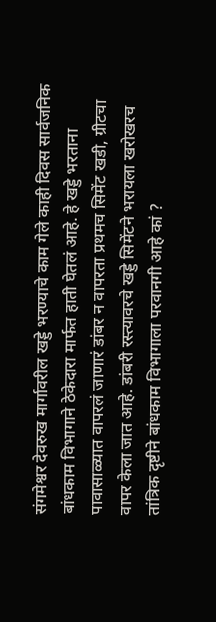संगमेश्वर देवरुख मार्गावरील खड्डे भरण्याचे काम गेले काही दिवस सार्वजनिक बांधकाम विभागाने ठेकेदारा मार्फत हाती घेतलं आहे. हे खड्डे भरताना पावासाळ्यात वापरलं जाणारं डांबर न वापरता प्रथमच सिमेंट खडी, ग्रीटचा वापर केला जात आहे. डांबरी रस्त्यावरचे खड्डे सिमेंटने भरायला खरोखरच तांत्रिक दृष्टीने बांधकाम विभागाला परवानगी आहे कां ?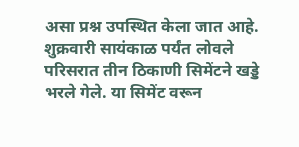असा प्रश्न उपस्थित केला जात आहे. शुक्रवारी सायंकाळ पर्यंत लोवले परिसरात तीन ठिकाणी सिमेंटने खड्डे भरले गेले. या सिमेंट वरून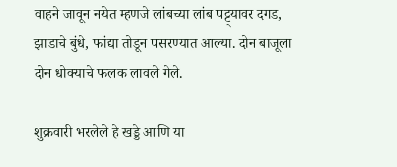वाहने जावून नयेत म्हणजे लांबच्या लांब पट्ट्यावर दगड, झाडाचे बुंधे, फांद्या तोडून पसरण्यात आल्या. दोन बाजूला दोन धोक्याचे फलक लावले गेले.

शुक्रवारी भरलेले हे खड्डे आणि या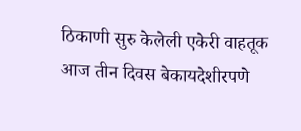ठिकाणी सुरु केलेली एकेरी वाहतूक आज तीन दिवस बेकायदेशीरपणे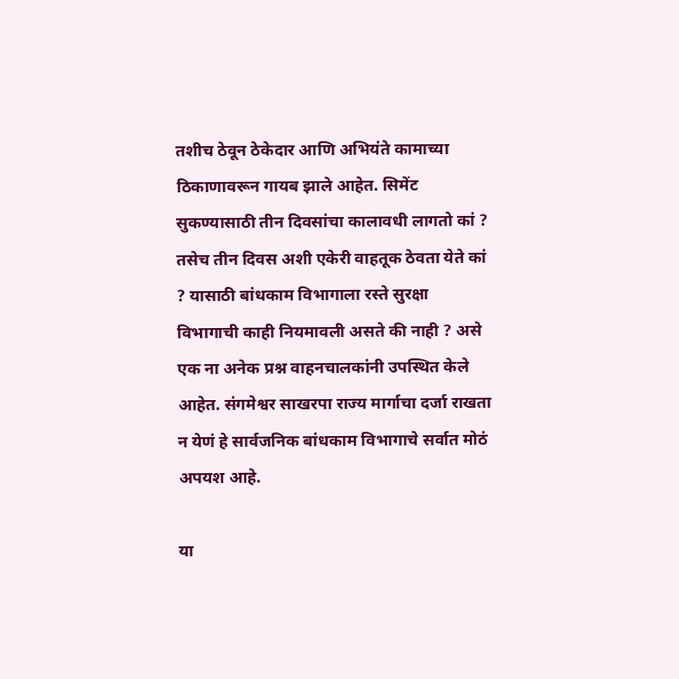तशीच ठेवून ठेकेदार आणि अभियंते कामाच्या ठिकाणावरून गायब झाले आहेत. सिमेंट सुकण्यासाठी तीन दिवसांचा कालावधी लागतो कां ? तसेच तीन दिवस अशी एकेरी वाहतूक ठेवता येते कां ? यासाठी बांधकाम विभागाला रस्ते सुरक्षा विभागाची काही नियमावली असते की नाही ? असे एक ना अनेक प्रश्न वाहनचालकांनी उपस्थित केले आहेत. संगमेश्वर साखरपा राज्य मार्गाचा दर्जा राखता न येणं हे सार्वजनिक बांधकाम विभागाचे सर्वात मोठं अपयश आहे.

या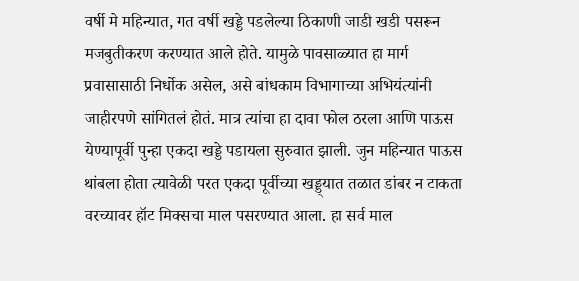वर्षी मे महिन्यात, गत वर्षी खड्डे पडलेल्या ठिकाणी जाडी खडी पसरून मजबुतीकरण करण्यात आले होते. यामुळे पावसाळ्यात हा मार्ग प्रवासासाठी निर्धोक असेल, असे बांधकाम विभागाच्या अभियंत्यांनी जाहीरपणे सांगितलं होतं. मात्र त्यांचा हा दावा फोल ठरला आणि पाऊस येण्यापूर्वी पुन्हा एकदा खड्डे पडायला सुरुवात झाली. जुन महिन्यात पाऊस थांबला होता त्यावेळी परत एकदा पूर्वीच्या खड्ड्यात तळात डांबर न टाकता वरच्यावर हॉट मिक्सचा माल पसरण्यात आला. हा सर्व माल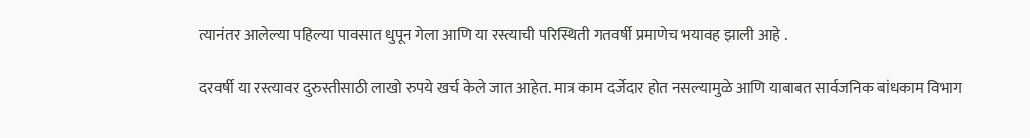त्यानंतर आलेल्या पहिल्या पावसात धुपून गेला आणि या रस्त्याची परिस्थिती गतवर्षी प्रमाणेच भयावह झाली आहे .

दरवर्षी या रस्त्यावर दुरुस्तीसाठी लाखो रुपये खर्च केले जात आहेत. मात्र काम दर्जेदार होत नसल्यामुळे आणि याबाबत सार्वजनिक बांधकाम विभाग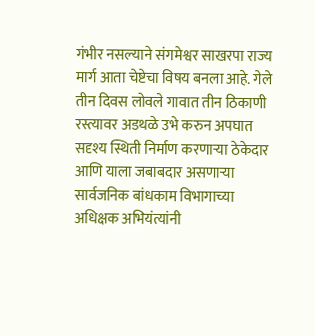गंभीर नसल्याने संगमेश्वर साखरपा राज्य मार्ग आता चेष्टेचा विषय बनला आहे. गेले तीन दिवस लोवले गावात तीन ठिकाणी रस्त्यावर अडथळे उभे करुन अपघात सदृश्य स्थिती निर्माण करणाऱ्या ठेकेदार आणि याला जबाबदार असणाऱ्या सार्वजनिक बांधकाम विभागाच्या अधिक्षक अभियंत्यांनी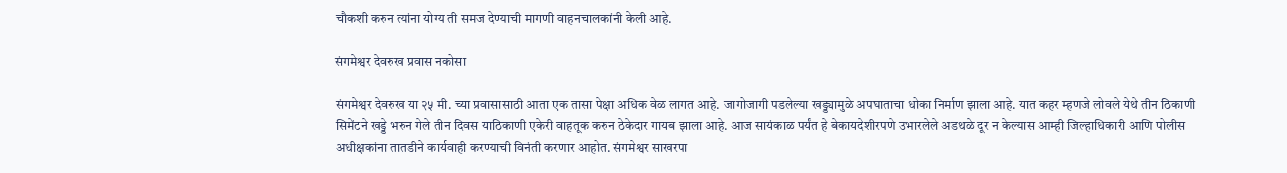चौकशी करुन त्यांना योग्य ती समज देण्याची मागणी वाहनचालकांनी केली आहे.

संगमेश्वर देवरुख प्रवास नकोसा

संगमेश्वर देवरुख या २५ मी. च्या प्रवासासाठी आता एक तासा पेक्षा अधिक वेळ लागत आहे. जागोजागी पडलेल्या खड्ड्यामुळे अपघाताचा धोका निर्माण झाला आहे. यात कहर म्हणजे लोवले येथे तीन ठिकाणी सिमेंटने खड्डे भरुन गेले तीन दिवस याठिकाणी एकेरी वाहतूक करुन ठेकेदार गायब झाला आहे. आज सायंकाळ पर्यंत हे बेकायदेशीरपणे उभारलेले अडथळे दूर न केल्यास आम्ही जिल्हाधिकारी आणि पोलीस अधीक्षकांना तातडीने कार्यवाही करण्याची विनंती करणार आहोत. संगमेश्वर साखरपा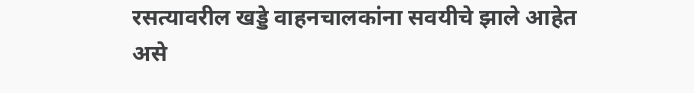रसत्यावरील खड्डे वाहनचालकांना सवयीचे झाले आहेत असे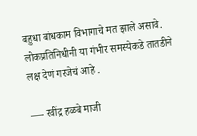बहुधा बांधकाम विभागाचे मत झाले असावे. लोकप्रतिनिधीनी या गंभीर समस्येकडे तातडीने लक्ष देणं गरजेचं आहे .

—- रवींद्र हळबे माजी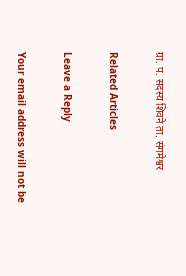ग्रा. प. सदस्य शिवने ता. संगमेश्वर

Related Articles

Leave a Reply

Your email address will not be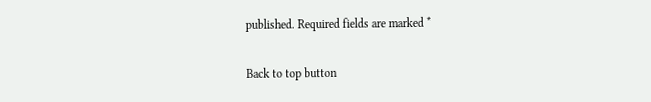published. Required fields are marked *

Back to top button